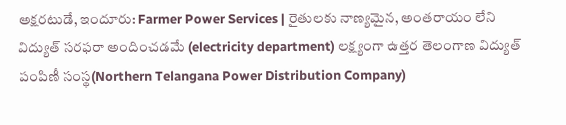అక్షరటుడే, ఇందూరు: Farmer Power Services | రైతులకు నాణ్యమైన, అంతరాయం లేని విద్యుత్ సరఫరా అందించడమే (electricity department) లక్ష్యంగా ఉత్తర తెలంగాణ విద్యుత్ పంపిణీ సంస్థ(Northern Telangana Power Distribution Company)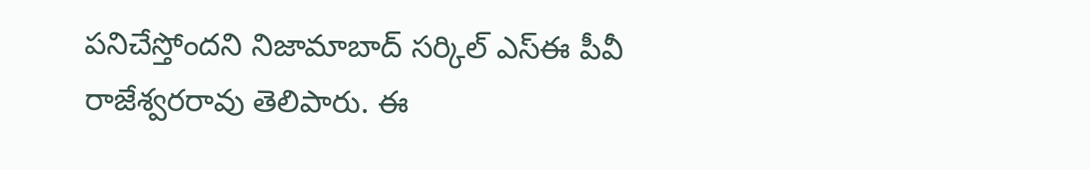పనిచేస్తోందని నిజామాబాద్ సర్కిల్ ఎస్ఈ పీవీ రాజేశ్వరరావు తెలిపారు. ఈ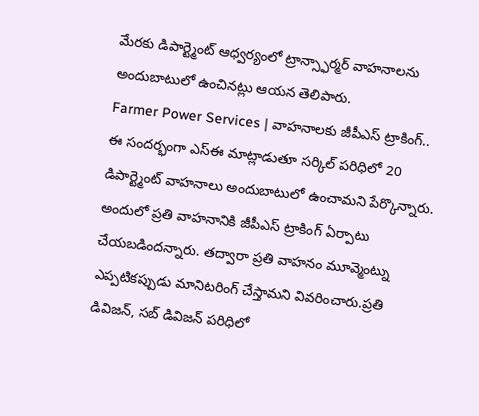మేరకు డిపార్ట్మెంట్ ఆధ్వర్యంలో ట్రాన్స్ఫార్మర్ వాహనాలను అందుబాటులో ఉంచినట్లు ఆయన తెలిపారు.
Farmer Power Services | వాహనాలకు జీపీఎస్ ట్రాకింగ్..
ఈ సందర్భంగా ఎస్ఈ మాట్లాడుతూ సర్కిల్ పరిధిలో 20 డిపార్ట్మెంట్ వాహనాలు అందుబాటులో ఉంచామని పేర్కొన్నారు. అందులో ప్రతి వాహనానికి జీపీఎస్ ట్రాకింగ్ ఏర్పాటు చేయబడిందన్నారు. తద్వారా ప్రతి వాహనం మూవ్మెంట్ను ఎప్పటికప్పుడు మానిటరింగ్ చేస్తామని వివరించారు.ప్రతి డివిజన్, సబ్ డివిజన్ పరిధిలో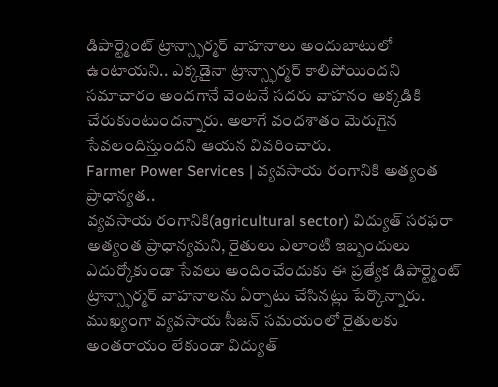డిపార్ట్మెంట్ ట్రాన్స్ఫార్మర్ వాహనాలు అందుబాటులో ఉంటాయని.. ఎక్కడైనా ట్రాన్స్ఫార్మర్ కాలిపోయిందని సమాచారం అందగానే వెంటనే సదరు వాహనం అక్కడికి చేరుకుంటుందన్నారు. అలాగే వందశాతం మెరుగైన సేవలందిస్తుందని ఆయన వివరించారు.
Farmer Power Services | వ్యవసాయ రంగానికి అత్యంత ప్రాధాన్యత..
వ్యవసాయ రంగానికి(agricultural sector) విద్యుత్ సరఫరా అత్యంత ప్రాధాన్యమని, రైతులు ఎలాంటి ఇబ్బందులు ఎదుర్కోకుండా సేవలు అందించేందుకు ఈ ప్రత్యేక డిపార్ట్మెంట్ ట్రాన్స్ఫార్మర్ వాహనాలను ఏర్పాటు చేసినట్లు పేర్కొన్నారు. ముఖ్యంగా వ్యవసాయ సీజన్ సమయంలో రైతులకు అంతరాయం లేకుండా విద్యుత్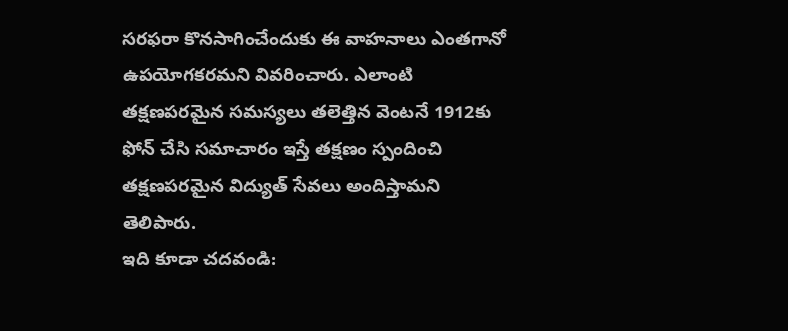సరఫరా కొనసాగించేందుకు ఈ వాహనాలు ఎంతగానో ఉపయోగకరమని వివరించారు. ఎలాంటి తక్షణపరమైన సమస్యలు తలెత్తిన వెంటనే 1912కు ఫోన్ చేసి సమాచారం ఇస్తే తక్షణం స్పందించి తక్షణపరమైన విద్యుత్ సేవలు అందిస్తామని తెలిపారు.
ఇది కూడా చదవండి: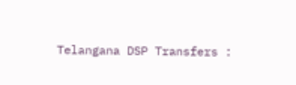Telangana DSP Transfers :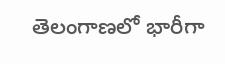తెలంగాణలో భారీగా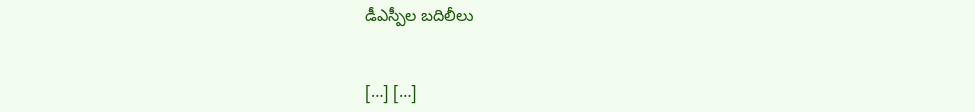డీఎస్పీల బదిలీలు


[…] […]